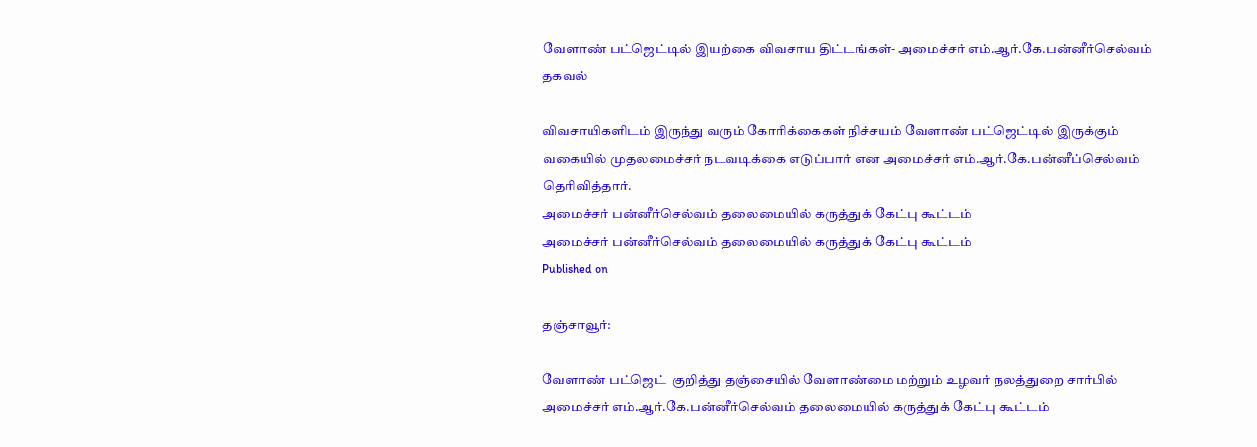வேளாண் பட்ஜெட்டில் இயற்கை விவசாய திட்டங்கள்- அமைச்சர் எம்.ஆர்.கே.பன்னீர்செல்வம் தகவல்

விவசாயிகளிடம் இருந்து வரும் கோரிக்கைகள் நிச்சயம் வேளாண் பட்ஜெட்டில் இருக்கும் வகையில் முதலமைச்சர் நடவடிக்கை எடுப்பார் என அமைச்சர் எம்.ஆர்.கே.பன்னீப்செல்வம் தெரிவித்தார்.
அமைச்சர் பன்னீர்செல்வம் தலைமையில் கருத்துக் கேட்பு கூட்டம்
அமைச்சர் பன்னீர்செல்வம் தலைமையில் கருத்துக் கேட்பு கூட்டம்
Published on

தஞ்சாவூர்:

வேளாண் பட்ஜெட்  குறித்து தஞ்சையில் வேளாண்மை மற்றும் உழவர் நலத்துறை சார்பில் அமைச்சர் எம்.ஆர்.கே.பன்னீர்செல்வம் தலைமையில் கருத்துக் கேட்பு கூட்டம்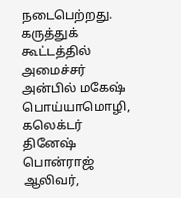நடைபெற்றது. கருத்துக் கூட்டத்தில் அமைச்சர் அன்பில் மகேஷ் பொய்யாமொழி, கலெக்டர் தினேஷ் பொன்ராஜ் ஆலிவர்,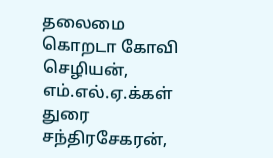தலைமை கொறடா கோவி செழியன், எம்.எல்.ஏ.க்கள் துரை சந்திரசேகரன்,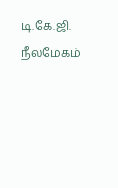டி.கே.ஜி. நீலமேகம்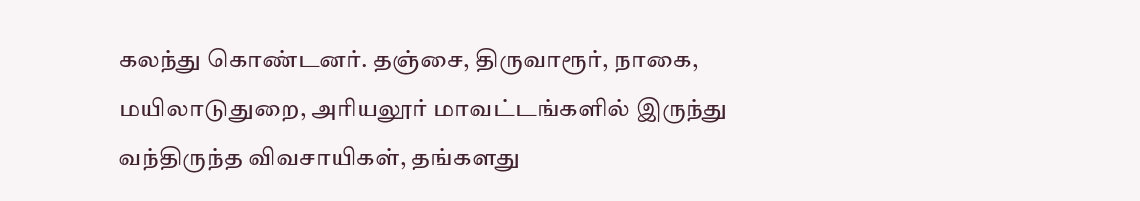கலந்து கொண்டனர். தஞ்சை, திருவாரூர், நாகை, மயிலாடுதுறை, அரியலூர் மாவட்டங்களில் இருந்து வந்திருந்த விவசாயிகள், தங்களது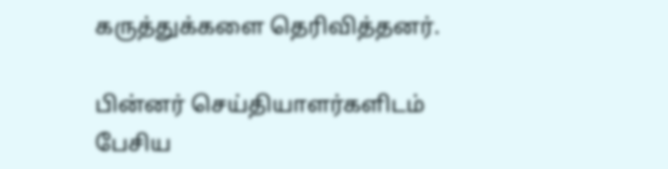கருத்துக்களை தெரிவித்தனர்.

பின்னர் செய்தியாளர்களிடம் பேசிய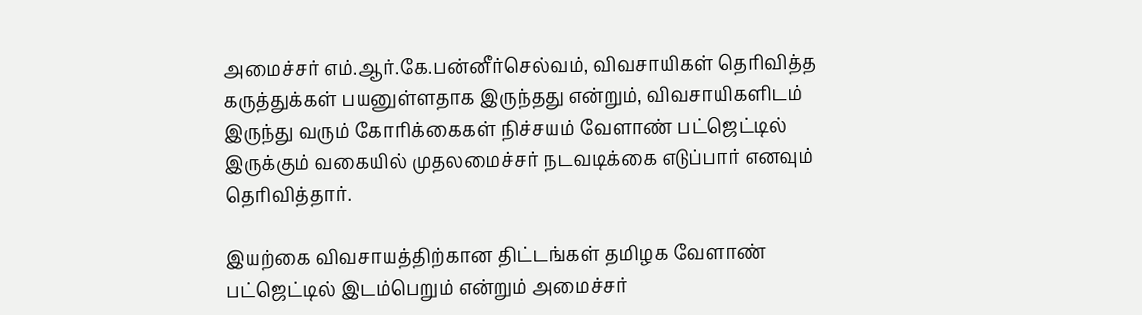அமைச்சர் எம்.ஆர்.கே.பன்னீர்செல்வம், விவசாயிகள் தெரிவித்த கருத்துக்கள் பயனுள்ளதாக இருந்தது என்றும், விவசாயிகளிடம் இருந்து வரும் கோரிக்கைகள் நிச்சயம் வேளாண் பட்ஜெட்டில் இருக்கும் வகையில் முதலமைச்சர் நடவடிக்கை எடுப்பார் எனவும் தெரிவித்தார்.

இயற்கை விவசாயத்திற்கான திட்டங்கள் தமிழக வேளாண் பட்ஜெட்டில் இடம்பெறும் என்றும் அமைச்சர்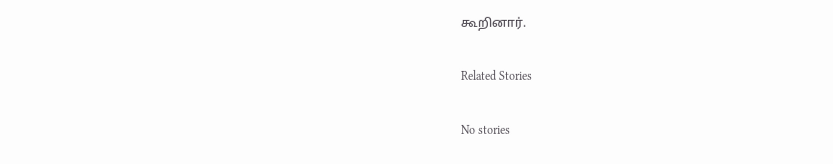கூறினார்.

Related Stories

No stories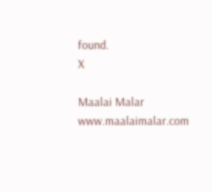found.
X

Maalai Malar
www.maalaimalar.com